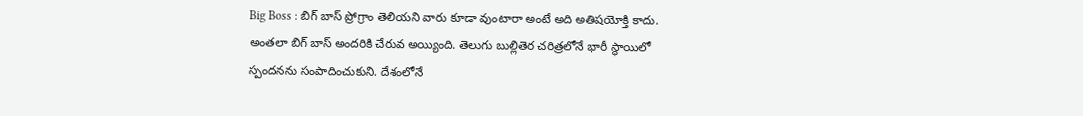Big Boss : బిగ్ బాస్ ప్రోగ్రాం తెలియని వారు కూడా వుంటారా అంటే అది అతిషయోక్తి కాదు. అంతలా బిగ్ బాస్ అందరికి చేరువ అయ్యింది. తెలుగు బుల్లితెర చరిత్రలోనే భారీ స్థాయిలో స్పందనను సంపాదించుకుని. దేశంలోనే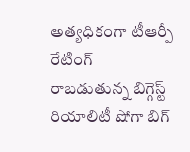అత్యధికంగా టీఆర్పీ రేటింగ్ రాబడుతున్న బిగ్గెస్ట్ రియాలిటీ షోగా బిగ్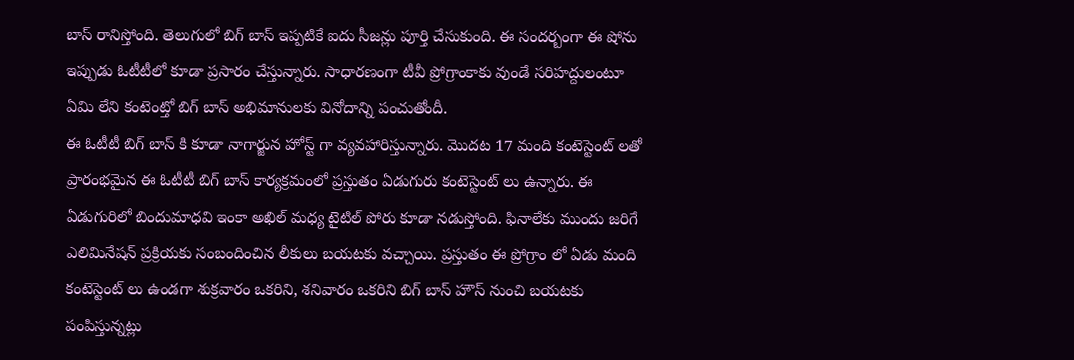బాస్ రానిస్తోంది. తెలుగులో బిగ్ బాస్ ఇప్పటికే ఐదు సీజన్లు పూర్తి చేసుకుంది. ఈ సందర్బంగా ఈ షోను ఇప్పుడు ఓటీటీలో కూడా ప్రసారం చేస్తున్నారు. సాధారణంగా టీవీ ప్రోగ్రాంకాకు వుండే సరిహద్దులంటూ ఏమి లేని కంటెంట్తో బిగ్ బాస్ అభిమానులకు వినోదాన్ని పంచుతోందీ.
ఈ ఓటీటీ బిగ్ బాస్ కి కూడా నాగార్జున హోస్ట్ గా వ్యవహారిస్తున్నారు. మొదట 17 మంది కంటెస్టెంట్ లతో ప్రారంభమైన ఈ ఓటీటీ బిగ్ బాస్ కార్యక్రమంలో ప్రస్తుతం ఏడుగురు కంటెస్టెంట్ లు ఉన్నారు. ఈ ఏడుగురిలో బిందుమాధవి ఇంకా అఖిల్ మధ్య టైటిల్ పోరు కూడా నడుస్తోంది. ఫినాలేకు ముందు జరిగే ఎలిమినేషన్ ప్రక్రియకు సంబందించిన లీకులు బయటకు వచ్చాయి. ప్రస్తుతం ఈ ప్రోగ్రాం లో ఏడు మంది కంటెస్టెంట్ లు ఉండగా శుక్రవారం ఒకరిని, శనివారం ఒకరిని బిగ్ బాస్ హౌస్ నుంచి బయటకు పంపిస్తున్నట్లు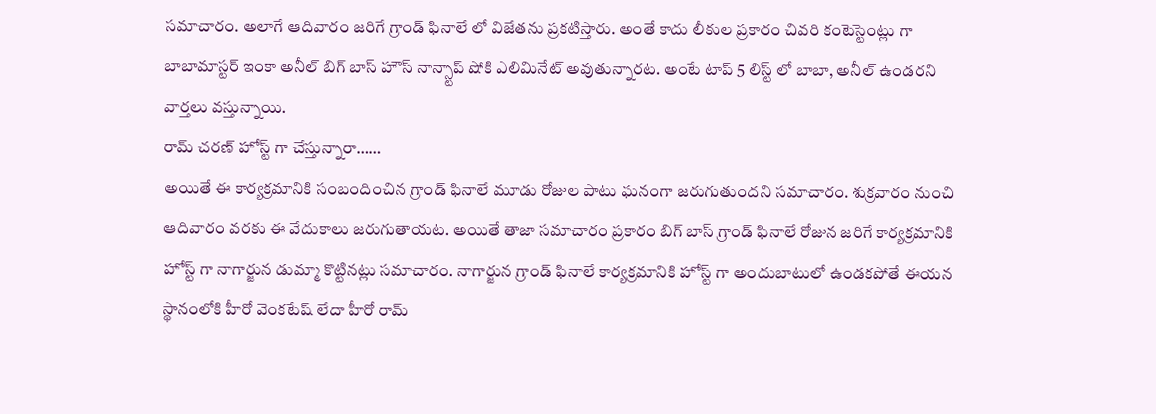సమాచారం. అలాగే ఆదివారం జరిగే గ్రాండ్ ఫినాలే లో విజేతను ప్రకటిస్తారు. అంతే కాదు లీకుల ప్రకారం చివరి కంటెస్టెంట్లు గా బాబామాస్టర్ ఇంకా అనీల్ బిగ్ బాస్ హౌస్ నాన్స్టాప్ షోకి ఎలిమినేట్ అవుతున్నారట. అంటే టాప్ 5 లిస్ట్ లో బాబా, అనీల్ ఉండరని వార్తలు వస్తున్నాయి.
రామ్ చరణ్ హోస్ట్ గా చేస్తున్నారా……
అయితే ఈ కార్యక్రమానికి సంబందించిన గ్రాండ్ ఫినాలే మూడు రోజుల పాటు ఘనంగా జరుగుతుందని సమాచారం. శుక్రవారం నుంచి ఆదివారం వరకు ఈ వేదుకాలు జరుగుతాయట. అయితే తాజా సమాచారం ప్రకారం బిగ్ బాస్ గ్రాండ్ ఫినాలే రోజున జరిగే కార్యక్రమానికి హోస్ట్ గా నాగార్జున డుమ్మా కొట్టినట్లు సమాచారం. నాగార్జున గ్రాండ్ ఫినాలే కార్యక్రమానికి హోస్ట్ గా అందుబాటులో ఉండకపోతే ఈయన స్థానంలోకి హీరో వెంకటేష్ లేదా హీరో రామ్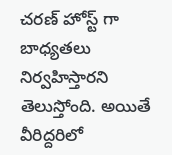చరణ్ హోస్ట్ గా బాధ్యతలు నిర్వహిస్తారని తెలుస్తోంది. అయితే వీరిద్దరిలో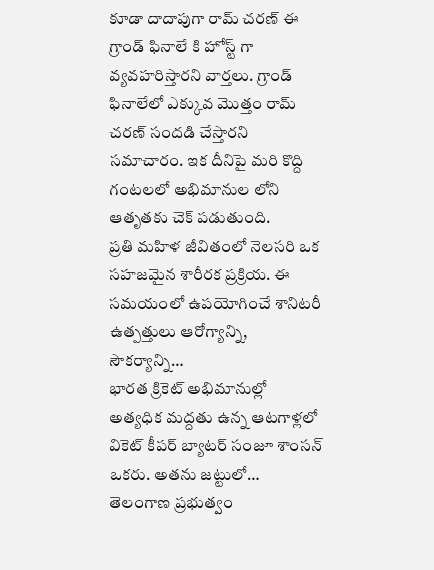కూడా దాదాపుగా రామ్ చరణ్ ఈ గ్రాండ్ ఫినాలే కి హోస్ట్ గా వ్యవహరిస్తారని వార్తలు. గ్రాండ్ ఫినాలేలో ఎక్కువ మొత్తం రామ్ చరణ్ సందడి చేస్తారని సమాచారం. ఇక దీనిపై మరి కొద్ది గంటలలో అభిమానుల లోని ఆతృతకు చెక్ పడుతుంది.
ప్రతి మహిళ జీవితంలో నెలసరి ఒక సహజమైన శారీరక ప్రక్రియ. ఈ సమయంలో ఉపయోగించే శానిటరీ ఉత్పత్తులు ఆరోగ్యాన్ని, సౌకర్యాన్ని…
భారత క్రికెట్ అభిమానుల్లో అత్యధిక మద్దతు ఉన్న ఆటగాళ్లలో వికెట్ కీపర్ బ్యాటర్ సంజూ శాంసన్ ఒకరు. అతను జట్టులో…
తెలంగాణ ప్రభుత్వం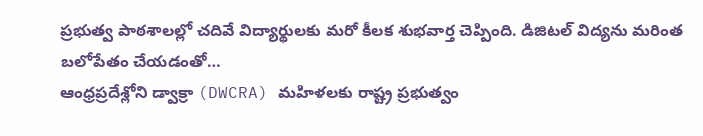ప్రభుత్వ పాఠశాలల్లో చదివే విద్యార్థులకు మరో కీలక శుభవార్త చెప్పింది. డిజిటల్ విద్యను మరింత బలోపేతం చేయడంతో…
ఆంధ్రప్రదేశ్లోని డ్వాక్రా (DWCRA) మహిళలకు రాష్ట్ర ప్రభుత్వం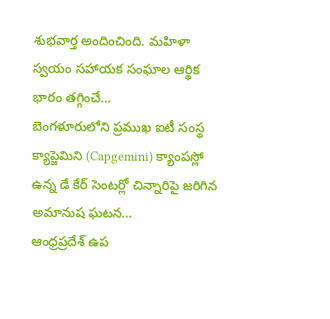శుభవార్త అందించింది. మహిళా స్వయం సహాయక సంఘాల ఆర్థిక భారం తగ్గించే…
బెంగళూరులోని ప్రముఖ ఐటీ సంస్థ క్యాప్జెమిని (Capgemini) క్యాంపస్లో ఉన్న డే కేర్ సెంటర్లో చిన్నారిపై జరిగిన అమానుష ఘటన…
ఆంధ్రప్రదేశ్ ఉప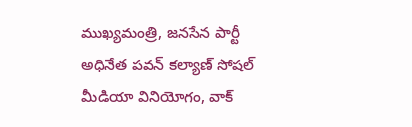ముఖ్యమంత్రి, జనసేన పార్టీ అధినేత పవన్ కల్యాణ్ సోషల్ మీడియా వినియోగం, వాక్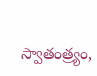స్వాతంత్ర్యం,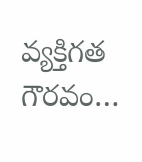వ్యక్తిగత గౌరవం…